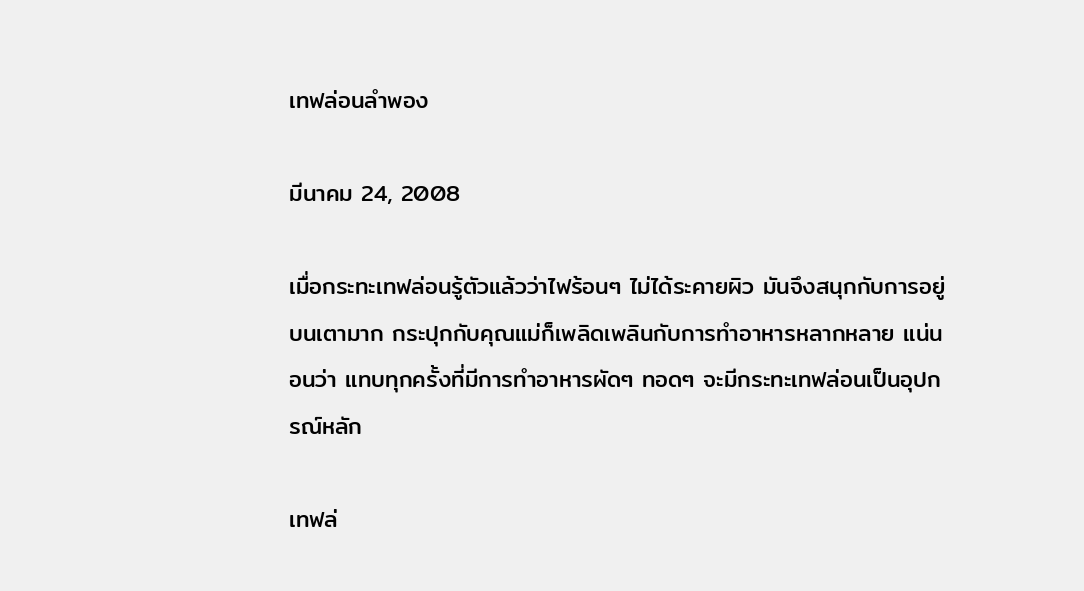เทฟล่อนลำพอง

มีนาคม 24, 2008

เมื่อกระทะเทฟล่อนรู้ตัวแล้วว่าไฟร้อนๆ ไม่ได้ระคายผิว มันจึงสนุกกับการอยู่บนเตามาก กระปุกกับคุณแม่ก็เพลิดเพลินกับการทำอาหารหลากหลาย แน่นอนว่า แทบทุกครั้งที่มีการทำอาหารผัดๆ ทอดๆ จะมีกระทะเทฟล่อนเป็นอุปกรณ์หลัก

เทฟล่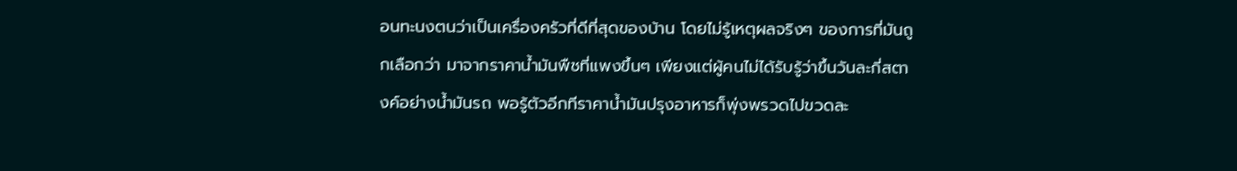อนทะนงตนว่าเป็นเครื่องครัวที่ดีที่สุดของบ้าน โดยไม่รู้เหตุผลจริงๆ ของการที่มันถูกเลือกว่า มาจากราคาน้ำมันพืชที่แพงขึ้นๆ เพียงแต่ผู้คนไม่ได้รับรู้ว่าขึ้นวันละกี่สตางค์อย่างน้ำมันรถ พอรู้ตัวอีกทีราคาน้ำมันปรุงอาหารก็พุ่งพรวดไปขวดละ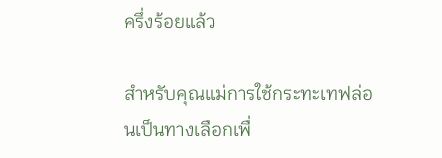ครึ่งร้อยแล้ว

สำหรับคุณแม่การใช้กระทะเทฟล่อนเป็นทางเลือกเพื่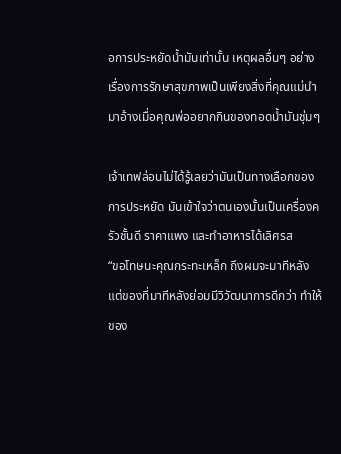อการประหยัดน้ำมันเท่านั้น เหตุผลอื่นๆ อย่างเรื่องการรักษาสุขภาพเป็นเพียงสิ่งที่คุณแม่นำมาอ้างเมื่อคุณพ่ออยากกินของทอดน้ำมันชุ่มๆ

เจ้าเทฟล่อนไม่ได้รู้เลยว่ามันเป็นทางเลือกของการประหยัด มันเข้าใจว่าตนเองนั้นเป็นเครื่องครัวชั้นดี ราคาแพง และทำอาหารได้เลิศรส
“ขอโทษนะคุณกระทะเหล็ก ถึงผมจะมาทีหลัง แต่ของที่มาทีหลังย่อมมีวิวัฒนาการดีกว่า ทำให้ของ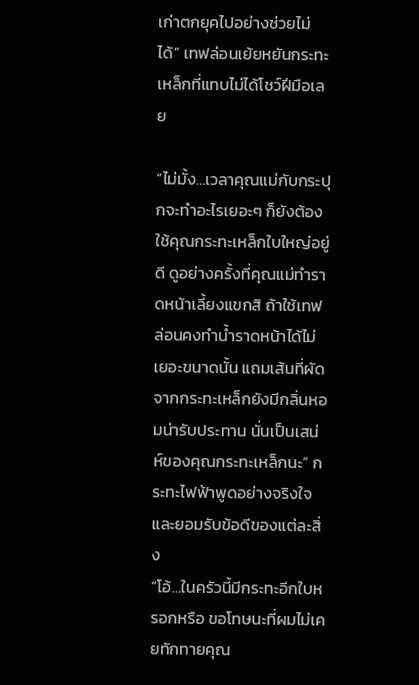เก่าตกยุคไปอย่างช่วยไม่ได้” เทฟล่อนเย้ยหยันกระทะเหล็กที่แทบไม่ได้โชว์ฝีมือเลย

“ไม่มั้ง…เวลาคุณแม่กับกระปุกจะทำอะไรเยอะๆ ก็ยังต้องใช้คุณกระทะเหล็กใบใหญ่อยู่ดี ดูอย่างครั้งที่คุณแม่ทำราดหน้าเลี้ยงแขกสิ ถ้าใช้เทฟล่อนคงทำน้ำราดหน้าได้ไม่เยอะขนาดนั้น แถมเส้นที่ผัดจากกระทะเหล็กยังมีกลิ่นหอมน่ารับประทาน นั่นเป็นเสน่ห์ของคุณกระทะเหล็กนะ” กระทะไฟฟ้าพูดอย่างจริงใจ และยอมรับข้อดีของแต่ละสิ่ง
“โอ้…ในครัวนี้มีกระทะอีกใบหรอกหรือ ขอโทษนะที่ผมไม่เคยทักทายคุณ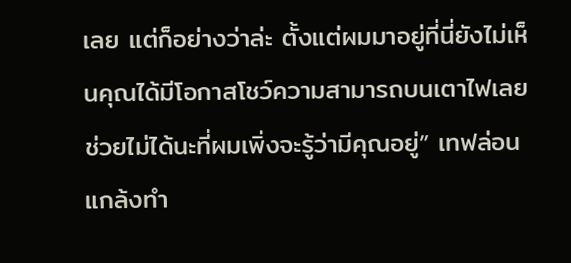เลย แต่ก็อย่างว่าล่ะ ตั้งแต่ผมมาอยู่ที่นี่ยังไม่เห็นคุณได้มีโอกาสโชว์ความสามารถบนเตาไฟเลย ช่วยไม่ได้นะที่ผมเพิ่งจะรู้ว่ามีคุณอยู่” เทฟล่อนแกล้งทำ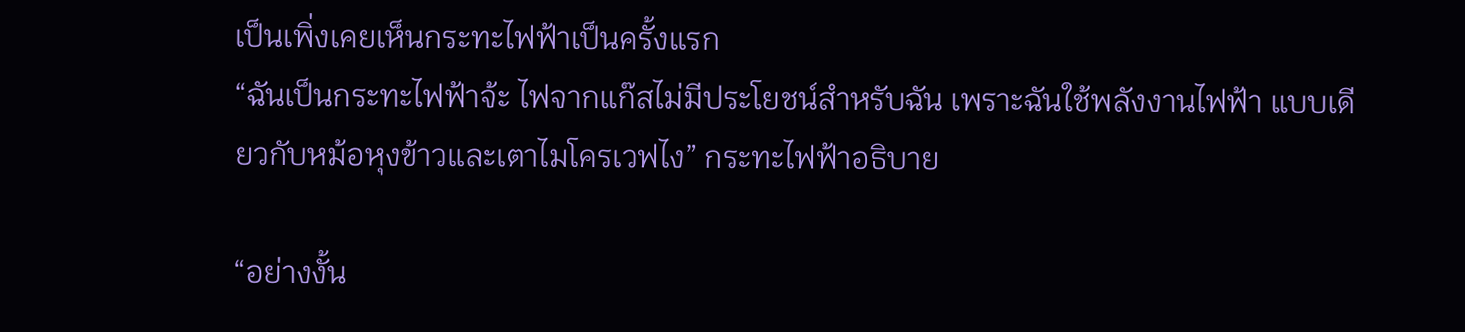เป็นเพิ่งเคยเห็นกระทะไฟฟ้าเป็นครั้งแรก
“ฉันเป็นกระทะไฟฟ้าจ้ะ ไฟจากแก๊สไม่มีประโยชน์สำหรับฉัน เพราะฉันใช้พลังงานไฟฟ้า แบบเดียวกับหม้อหุงข้าวและเตาไมโครเวฟไง” กระทะไฟฟ้าอธิบาย

“อย่างงั้น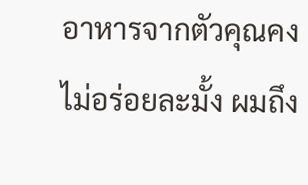อาหารจากตัวคุณคงไม่อร่อยละมั้ง ผมถึง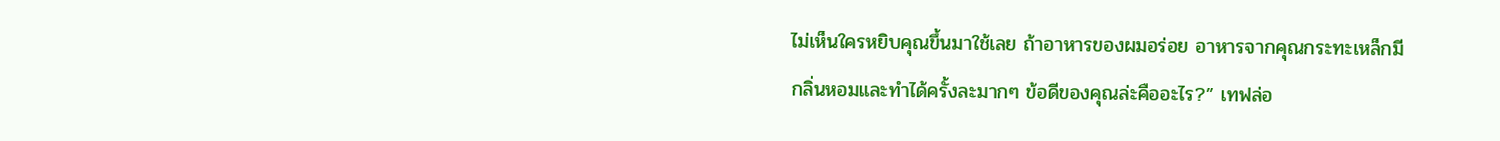ไม่เห็นใครหยิบคุณขึ้นมาใช้เลย ถ้าอาหารของผมอร่อย อาหารจากคุณกระทะเหล็กมีกลิ่นหอมและทำได้ครั้งละมากๆ ข้อดีของคุณล่ะคืออะไร?” เทฟล่อ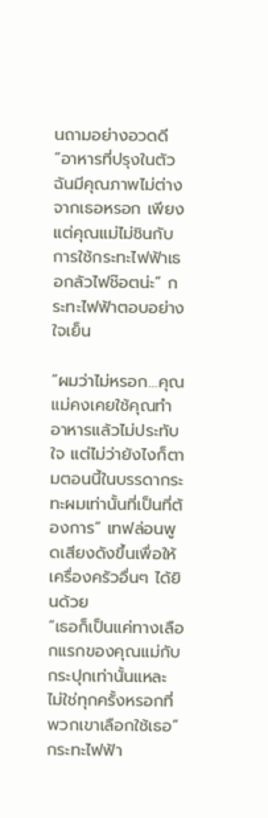นถามอย่างอวดดี
“อาหารที่ปรุงในตัวฉันมีคุณภาพไม่ต่างจากเธอหรอก เพียงแต่คุณแม่ไม่ชินกับการใช้กระทะไฟฟ้าเธอกลัวไฟช๊อตน่ะ” กระทะไฟฟ้าตอบอย่างใจเย็น

“ผมว่าไม่หรอก…คุณแม่คงเคยใช้คุณทำอาหารแล้วไม่ประทับใจ แต่ไม่ว่ายังไงก็ตามตอนนี้ในบรรดากระทะผมเท่านั้นที่เป็นที่ต้องการ” เทฟล่อนพูดเสียงดังขึ้นเพื่อให้เครื่องครัวอื่นๆ ได้ยินด้วย
“เธอก็เป็นแค่ทางเลือกแรกของคุณแม่กับกระปุกเท่านั้นแหละ ไม่ใช่ทุกครั้งหรอกที่พวกเขาเลือกใช้เธอ” กระทะไฟฟ้า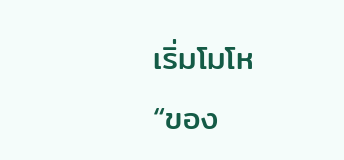เริ่มโมโห
“ของ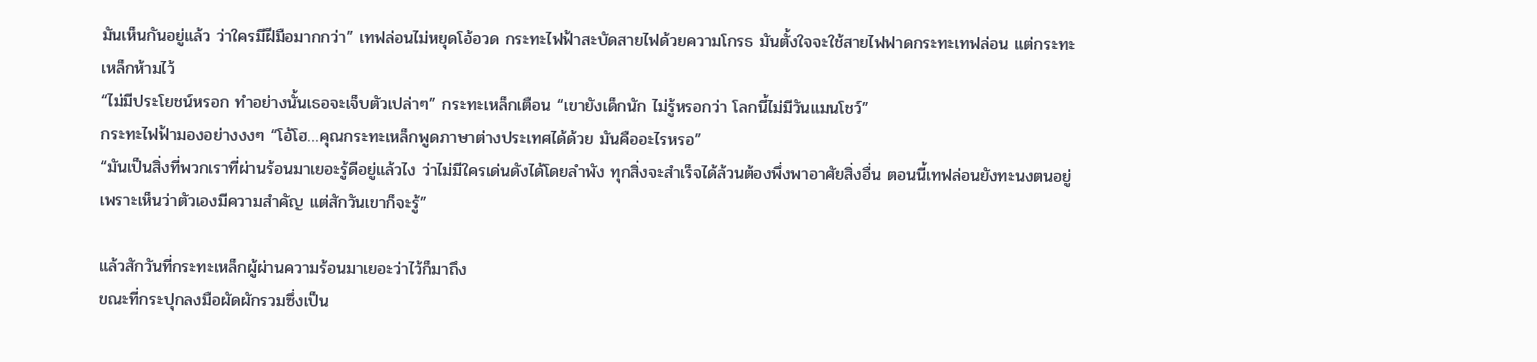มันเห็นกันอยู่แล้ว ว่าใครมีฝีมือมากกว่า” เทฟล่อนไม่หยุดโอ้อวด กระทะไฟฟ้าสะบัดสายไฟด้วยความโกรธ มันตั้งใจจะใช้สายไฟฟาดกระทะเทฟล่อน แต่กระทะเหล็กห้ามไว้
“ไม่มีประโยชน์หรอก ทำอย่างนั้นเธอจะเจ็บตัวเปล่าๆ” กระทะเหล็กเตือน “เขายังเด็กนัก ไม่รู้หรอกว่า โลกนี้ไม่มีวันแมนโชว์”
กระทะไฟฟ้ามองอย่างงงๆ “โอ้โฮ…คุณกระทะเหล็กพูดภาษาต่างประเทศได้ด้วย มันคืออะไรหรอ”
“มันเป็นสิ่งที่พวกเราที่ผ่านร้อนมาเยอะรู้ดีอยู่แล้วไง ว่าไม่มีใครเด่นดังได้โดยลำพัง ทุกสิ่งจะสำเร็จได้ล้วนต้องพึ่งพาอาศัยสิ่งอื่น ตอนนี้เทฟล่อนยังทะนงตนอยู่ เพราะเห็นว่าตัวเองมีความสำคัญ แต่สักวันเขาก็จะรู้”

แล้วสักวันที่กระทะเหล็กผู้ผ่านความร้อนมาเยอะว่าไว้ก็มาถึง
ขณะที่กระปุกลงมือผัดผักรวมซึ่งเป็น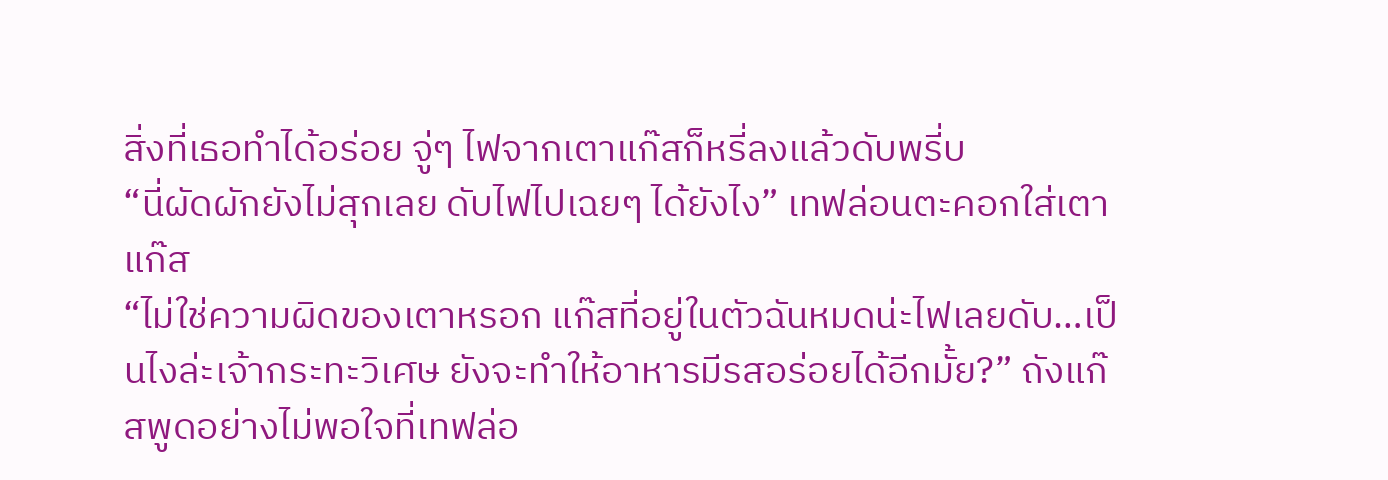สิ่งที่เธอทำได้อร่อย จู่ๆ ไฟจากเตาแก๊สก็หรี่ลงแล้วดับพรี่บ
“นี่ผัดผักยังไม่สุกเลย ดับไฟไปเฉยๆ ได้ยังไง” เทฟล่อนตะคอกใส่เตาแก๊ส
“ไม่ใช่ความผิดของเตาหรอก แก๊สที่อยู่ในตัวฉันหมดน่ะไฟเลยดับ…เป็นไงล่ะเจ้ากระทะวิเศษ ยังจะทำให้อาหารมีรสอร่อยได้อีกมั้ย?” ถังแก๊สพูดอย่างไม่พอใจที่เทฟล่อ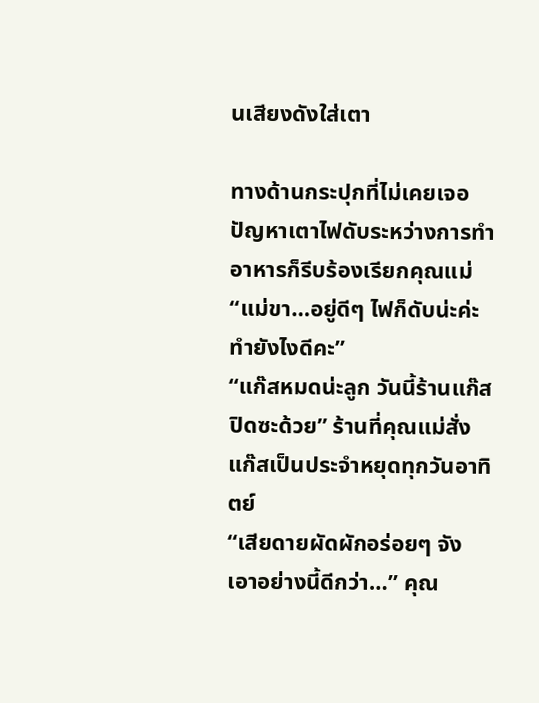นเสียงดังใส่เตา

ทางด้านกระปุกที่ไม่เคยเจอปัญหาเตาไฟดับระหว่างการทำอาหารก็รีบร้องเรียกคุณแม่
“แม่ขา…อยู่ดีๆ ไฟก็ดับน่ะค่ะ ทำยังไงดีคะ”
“แก๊สหมดน่ะลูก วันนี้ร้านแก๊สปิดซะด้วย” ร้านที่คุณแม่สั่งแก๊สเป็นประจำหยุดทุกวันอาทิตย์
“เสียดายผัดผักอร่อยๆ จัง เอาอย่างนี้ดีกว่า…” คุณ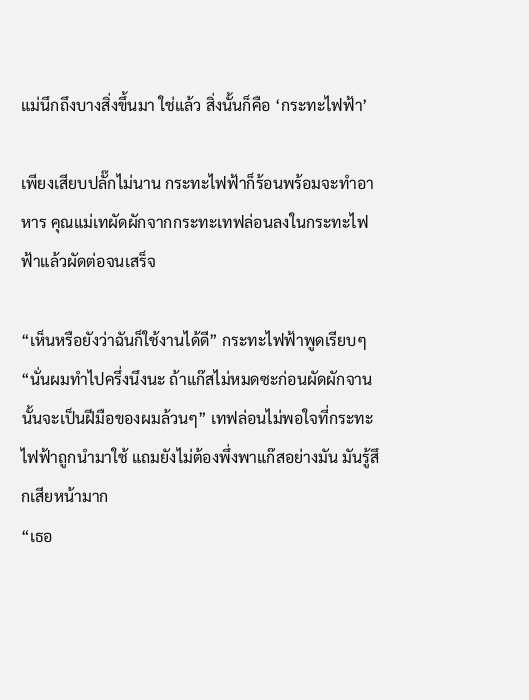แม่นึกถึงบางสิ่งขึ้นมา ใช่แล้ว สิ่งนั้นก็คือ ‘กระทะไฟฟ้า’

เพียงเสียบปลั๊กไม่นาน กระทะไฟฟ้าก็ร้อนพร้อมจะทำอาหาร คุณแม่เทผัดผักจากกระทะเทฟล่อนลงในกระทะไฟฟ้าแล้วผัดต่อจนเสร็จ

“เห็นหรือยังว่าฉันก็ใช้งานได้ดี” กระทะไฟฟ้าพูดเรียบๆ
“นั่นผมทำไปครึ่งนึงนะ ถ้าแก๊สไม่หมดซะก่อนผัดผักจานนั้นจะเป็นฝีมือของผมล้วนๆ” เทฟล่อนไม่พอใจที่กระทะไฟฟ้าถูกนำมาใช้ แถมยังไม่ต้องพึ่งพาแก๊สอย่างมัน มันรู้สึกเสียหน้ามาก
“เธอ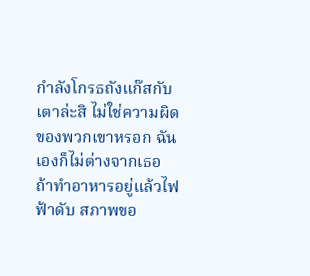กำลังโกรธถังแก๊สกับเตาล่ะสิ ไม่ใช่ความผิดของพวกเขาหรอก ฉันเองก็ไม่ต่างจากเธอ ถ้าทำอาหารอยู่แล้วไฟฟ้าดับ สภาพขอ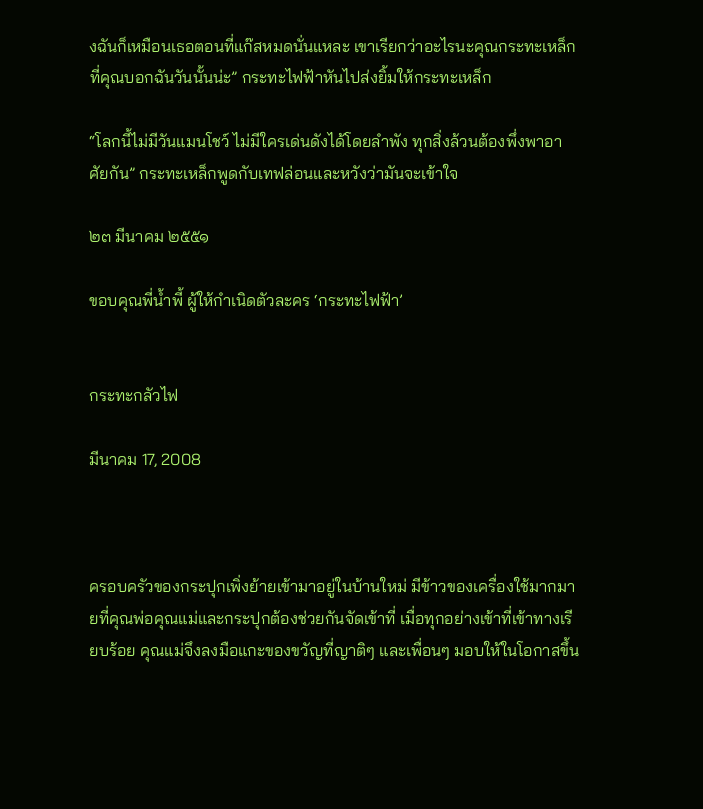งฉันก็เหมือนเธอตอนที่แก๊สหมดนั่นแหละ เขาเรียกว่าอะไรนะคุณกระทะเหล็ก ที่คุณบอกฉันวันนั้นน่ะ” กระทะไฟฟ้าหันไปส่งยิ้มให้กระทะเหล็ก

“โลกนี้ไม่มีวันแมนโชว์ ไม่มีใครเด่นดังได้โดยลำพัง ทุกสิ่งล้วนต้องพึ่งพาอาศัยกัน” กระทะเหล็กพูดกับเทฟล่อนและหวังว่ามันจะเข้าใจ

๒๓ มีนาคม ๒๕๕๑

ขอบคุณพี่น้ำพี้ ผู้ให้กำเนิดตัวละคร ‘กระทะไฟฟ้า’


กระทะกลัวไฟ

มีนาคม 17, 2008



ครอบครัวของกระปุกเพิ่งย้ายเข้ามาอยู่ในบ้านใหม่ มีข้าวของเครื่องใช้มากมายที่คุณพ่อคุณแม่และกระปุกต้องช่วยกันจัดเข้าที่ เมื่อทุกอย่างเข้าที่เข้าทางเรียบร้อย คุณแม่จึงลงมือแกะของขวัญที่ญาติๆ และเพื่อนๆ มอบให้ในโอกาสขึ้น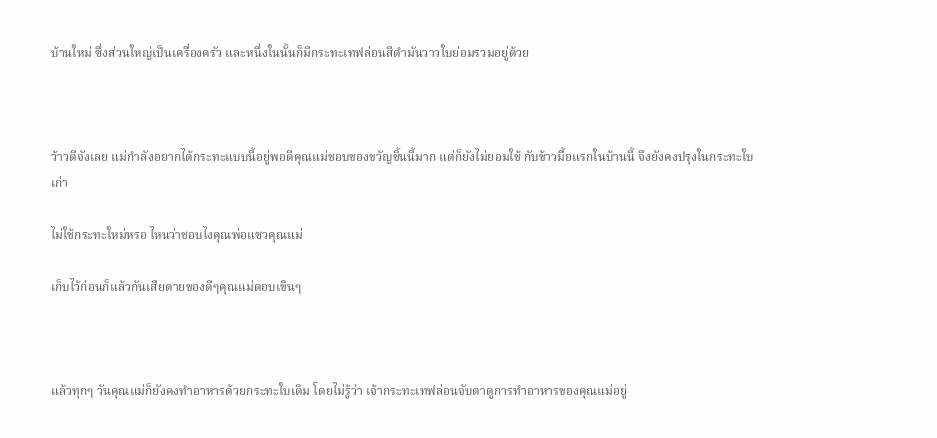บ้านใหม่ ซึ่งส่วนใหญ่เป็นเครื่องครัว และหนึ่งในนั้นก็มีกระทะเทฟล่อนสีดำมันวาวใบย่อมรวมอยู่ด้วย



ว้าวดีจังเลย แม่กำลังอยากได้กระทะแบบนี้อยู่พอดีคุณแม่ชอบของขวัญชิ้นนี้มาก แต่ก็ยังไม่ยอมใช้ กับข้าวมื้อแรกในบ้านนี้ จึงยังคงปรุงในกระทะใบเก่า

ไม่ใช้กระทะใหม่หรอ ไหนว่าชอบไงคุณพ่อแซวคุณแม่

เก็บไว้ก่อนก็แล้วกันเสียดายของดีๆคุณแม่ตอบเขินๆ



แล้วทุกๆ วันคุณแม่ก็ยังคงทำอาหารด้วยกระทะใบเดิม โดยไม่รู้ว่า เจ้ากระทะเทฟล่อนจับตาดูการทำอาหารของคุณแม่อยู่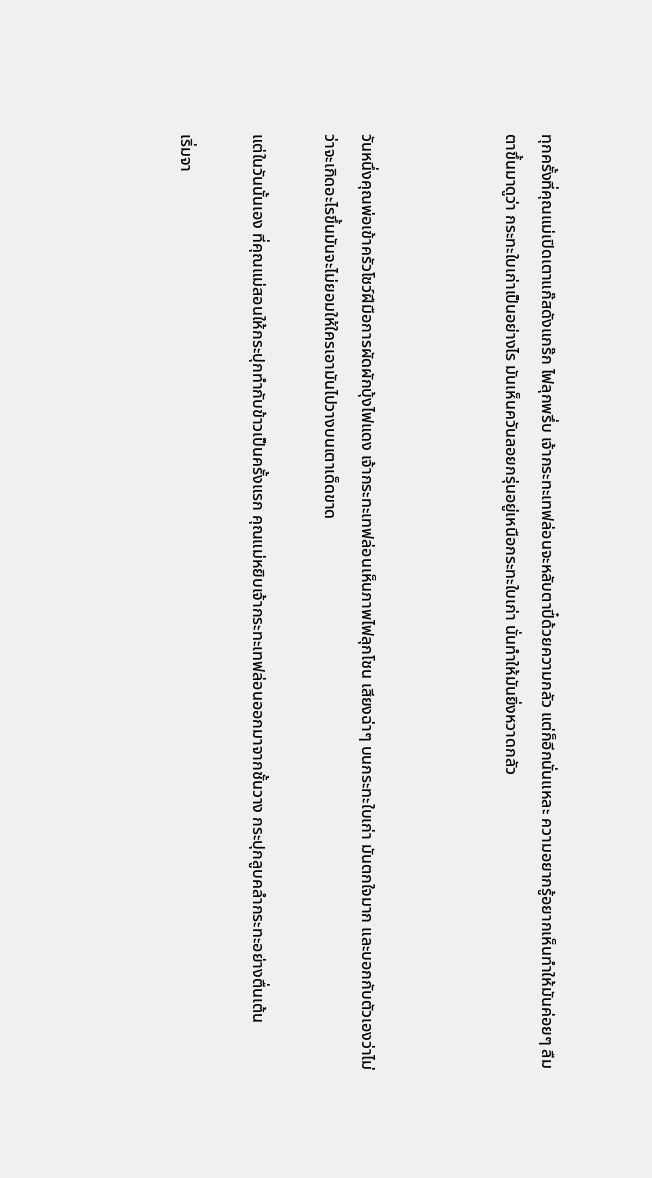ทุกครั้งที่คุณแม่เปิดเตาแก๊สดังแกร๊ก ไฟลุกพรึ่บ เจ้ากระทะเทฟล่อนจะหลับตาปี๋ด้วยความกลัว แต่ก็อีกนั่นแหละ ความอยากรู้อยากเห็นทำให้มันค่อยๆ ลืมตาขึ้นมาดูว่า กระทะใบเก่าเป็นอย่างไร มันเห็นควันลอยกรุ่นอยู่เหนือกระทะใบเก่า นั่นทำให้มันยิ่งหวาดกลัว



วันหนึ่งคุณพ่อเข้าครัวโชว์ฝีมือการผัดผักบุ้งไฟแดง เจ้ากระทะเทฟล่อนเห็นภาพไฟลุกโชน เสียงฉ่าๆ บนกระทะใบเก่า มันตกใจมาก และบอกกับตัวเองว่าไม่ว่าจะเกิดอะไรขึ้นมันจะไม่ยอมให้ใครเอามันไปวางบนเตาเด็ดขาด

แต่ในวันนั้นเอง ที่คุณแม่สอนให้กระปุกทำกับข้าวเป็นครั้งแรก คุณแม่หยิบเจ้ากระทะเทฟล่อนออกมาจากชั้นวาง กระปุกลูบคลำกระทะอย่างตื่นเต้น

เริ่มจา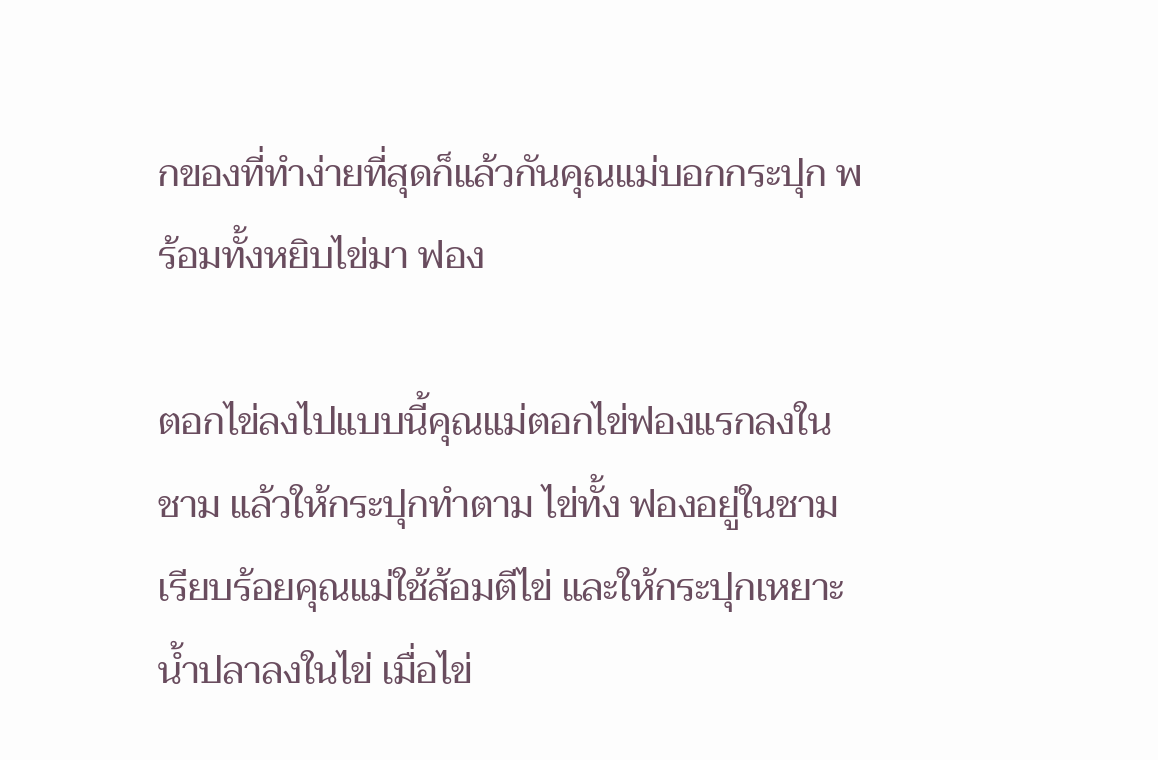กของที่ทำง่ายที่สุดก็แล้วกันคุณแม่บอกกระปุก พร้อมทั้งหยิบไข่มา ฟอง

ตอกไข่ลงไปแบบนี้คุณแม่ตอกไข่ฟองแรกลงในชาม แล้วให้กระปุกทำตาม ไข่ทั้ง ฟองอยู่ในชามเรียบร้อยคุณแม่ใช้ส้อมตีไข่ และให้กระปุกเหยาะน้ำปลาลงในไข่ เมื่อไข่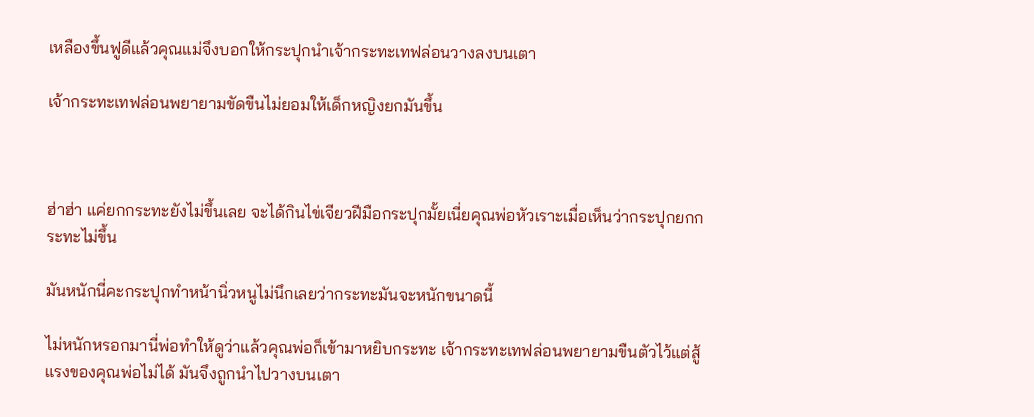เหลืองขึ้นฟูดีแล้วคุณแม่จึงบอกให้กระปุกนำเจ้ากระทะเทฟล่อนวางลงบนเตา

เจ้ากระทะเทฟล่อนพยายามขัดขืนไม่ยอมให้เด็กหญิงยกมันขึ้น



ฮ่าฮ่า แค่ยกกระทะยังไม่ขึ้นเลย จะได้กินไข่เจียวฝีมือกระปุกมั้ยเนี่ยคุณพ่อหัวเราะเมื่อเห็นว่ากระปุกยกกระทะไม่ขึ้น

มันหนักนี่คะกระปุกทำหน้านิ่วหนูไม่นึกเลยว่ากระทะมันจะหนักขนาดนี้

ไม่หนักหรอกมานี่พ่อทำให้ดูว่าแล้วคุณพ่อก็เข้ามาหยิบกระทะ เจ้ากระทะเทฟล่อนพยายามขืนตัวไว้แต่สู้แรงของคุณพ่อไม่ได้ มันจึงถูกนำไปวางบนเตา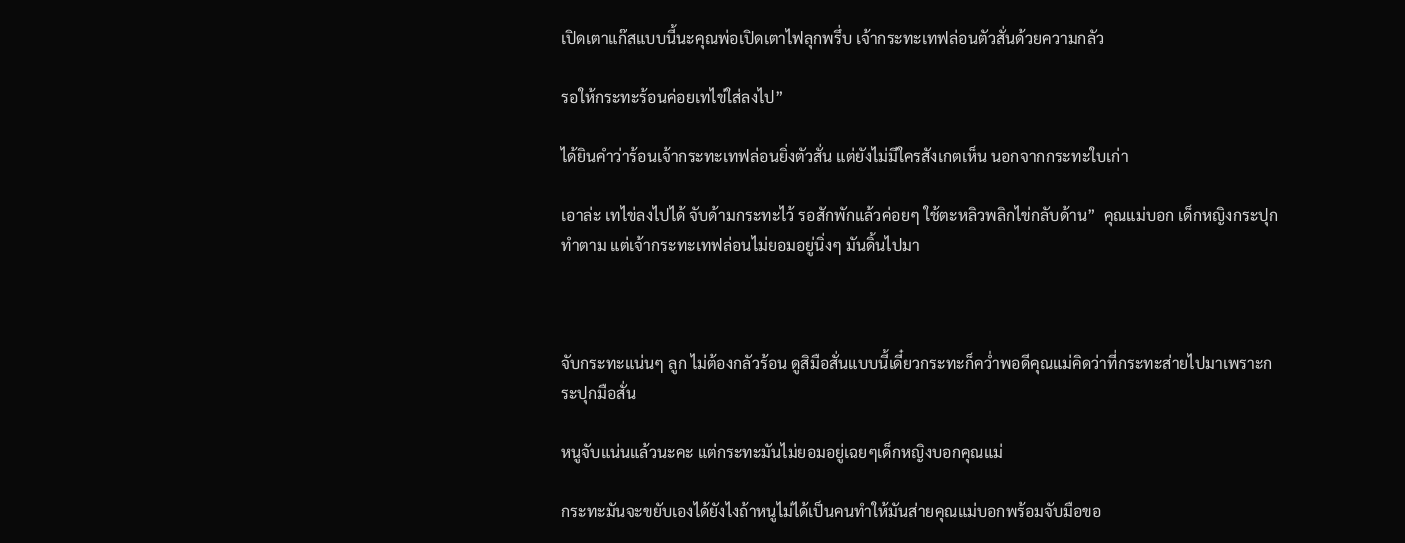เปิดเตาแก๊สแบบนี้นะคุณพ่อเปิดเตาไฟลุกพรึ่บ เจ้ากระทะเทฟล่อนตัวสั่นด้วยความกลัว

รอให้กระทะร้อนค่อยเทไข่ใส่ลงไป”

ได้ยินคำว่าร้อนเจ้ากระทะเทฟล่อนยิ่งตัวสั่น แต่ยังไม่มีใครสังเกตเห็น นอกจากกระทะใบเก่า

เอาล่ะ เทไข่ลงไปได้ จับด้ามกระทะไว้ รอสักพักแล้วค่อยๆ ใช้ตะหลิวพลิกไข่กลับด้าน”  คุณแม่บอก เด็กหญิงกระปุกทำตาม แต่เจ้ากระทะเทฟล่อนไม่ยอมอยู่นิ่งๆ มันดิ้นไปมา



จับกระทะแน่นๆ ลูก ไม่ต้องกลัวร้อน ดูสิมือสั่นแบบนี้เดี๋ยวกระทะก็คว่ำพอดีคุณแม่คิดว่าที่กระทะส่ายไปมาเพราะกระปุกมือสั่น

หนูจับแน่นแล้วนะคะ แต่กระทะมันไม่ยอมอยู่เฉยๆเด็กหญิงบอกคุณแม่

กระทะมันจะขยับเองได้ยังไงถ้าหนูไม่ได้เป็นคนทำให้มันส่ายคุณแม่บอกพร้อมจับมือขอ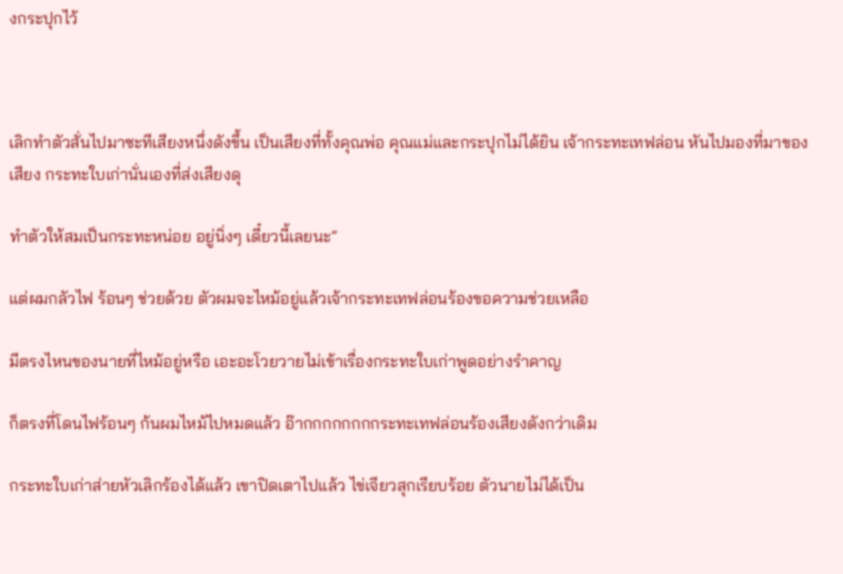งกระปุกไว้



เลิกทำตัวสั่นไปมาซะทีเสียงหนึ่งดังขึ้น เป็นเสียงที่ทั้งคุณพ่อ คุณแม่และกระปุกไม่ได้ยิน เจ้ากระทะเทฟล่อน หันไปมองที่มาของเสียง กระทะใบเก่านั่นเองที่ส่งเสียงดุ

ทำตัวให้สมเป็นกระทะหน่อย อยู่นิ่งๆ เดี๋ยวนี้เลยนะ”

แต่ผมกลัวไฟ ร้อนๆ ช่วยด้วย ตัวผมจะไหม้อยู่แล้วเจ้ากระทะเทฟล่อนร้องขอความช่วยเหลือ

มีตรงไหนของนายที่ไหม้อยู่หรือ เอะอะโวยวายไม่เข้าเรื่องกระทะใบเก่าพูดอย่างรำคาญ

ก็ตรงที่โดนไฟร้อนๆ ก้นผมไหม้ไปหมดแล้ว อ๊ากกกกกกกกระทะเทฟล่อนร้องเสียงดังกว่าเดิม

กระทะใบเก่าส่ายหัวเลิกร้องได้แล้ว เขาปิดเตาไปแล้ว ไข่เจียวสุกเรียบร้อย ตัวนายไม่ได้เป็น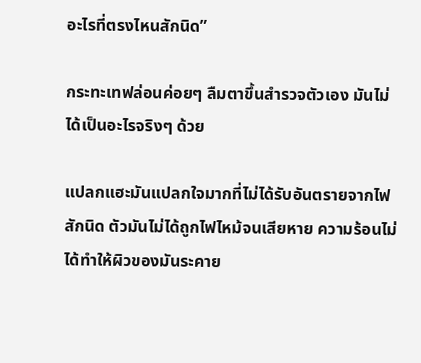อะไรที่ตรงไหนสักนิด”

กระทะเทฟล่อนค่อยๆ ลืมตาขึ้นสำรวจตัวเอง มันไม่ได้เป็นอะไรจริงๆ ด้วย

แปลกแฮะมันแปลกใจมากที่ไม่ได้รับอันตรายจากไฟสักนิด ตัวมันไม่ได้ถูกไฟไหม้จนเสียหาย ความร้อนไม่ได้ทำให้ผิวของมันระคาย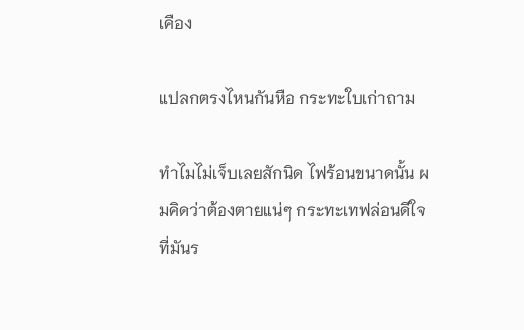เคือง

แปลกตรงไหนกันหือ กระทะใบเก่าถาม

ทำไมไม่เจ็บเลยสักนิด ไฟร้อนขนาดนั้น ผมคิดว่าต้องตายแน่ๆ กระทะเทฟล่อนดีใจที่มันร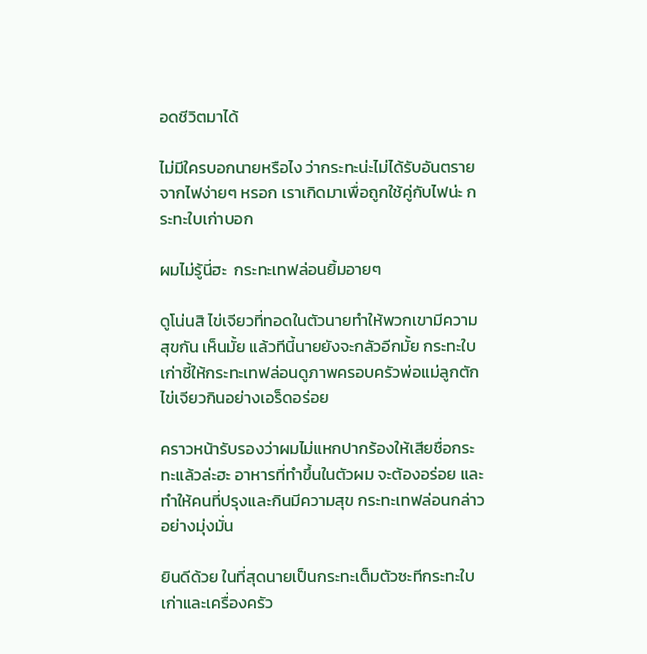อดชีวิตมาได้

ไม่มีใครบอกนายหรือไง ว่ากระทะน่ะไม่ได้รับอันตรายจากไฟง่ายๆ หรอก เราเกิดมาเพื่อถูกใช้คู่กับไฟน่ะ กระทะใบเก่าบอก

ผมไม่รู้นี่ฮะ  กระทะเทฟล่อนยิ้มอายๆ

ดูโน่นสิ ไข่เจียวที่ทอดในตัวนายทำให้พวกเขามีความสุขกัน เห็นมั้ย แล้วทีนี้นายยังจะกลัวอีกมั้ย กระทะใบเก่าชี้ให้กระทะเทฟล่อนดูภาพครอบครัวพ่อแม่ลูกตักไข่เจียวกินอย่างเอร็ดอร่อย

คราวหน้ารับรองว่าผมไม่แหกปากร้องให้เสียชื่อกระทะแล้วล่ะฮะ อาหารที่ทำขึ้นในตัวผม จะต้องอร่อย และทำให้คนที่ปรุงและกินมีความสุข กระทะเทฟล่อนกล่าวอย่างมุ่งมั่น

ยินดีด้วย ในที่สุดนายเป็นกระทะเต็มตัวซะทีกระทะใบเก่าและเครื่องครัว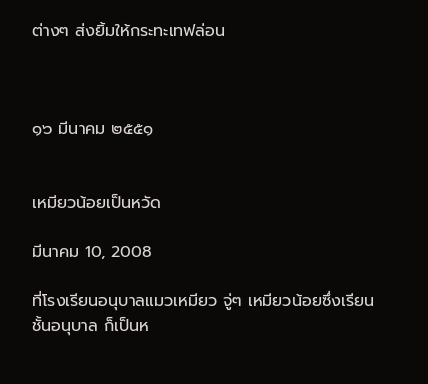ต่างๆ ส่งยิ้มให้กระทะเทฟล่อน



๑๖ มีนาคม ๒๕๕๑


เหมียวน้อยเป็นหวัด

มีนาคม 10, 2008

ที่โรงเรียนอนุบาลแมวเหมียว จู่ๆ เหมียวน้อยซึ่งเรียนชั้นอนุบาล ก็เป็นห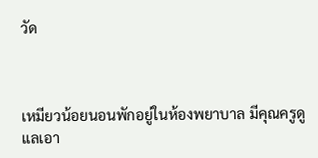วัด



เหมียวน้อยนอนพักอยู่ในห้องพยาบาล มีคุณครูดูแลเอา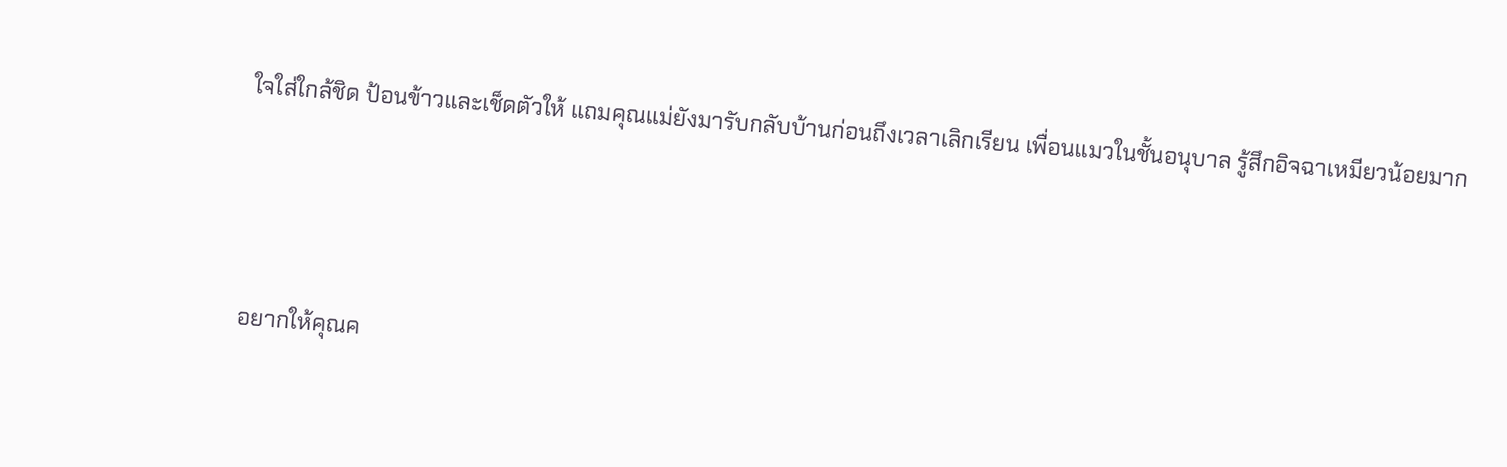ใจใส่ใกล้ชิด ป้อนข้าวและเช็ดตัวให้ แถมคุณแม่ยังมารับกลับบ้านก่อนถึงเวลาเลิกเรียน เพื่อนแมวในชั้นอนุบาล รู้สึกอิจฉาเหมียวน้อยมาก



อยากให้คุณค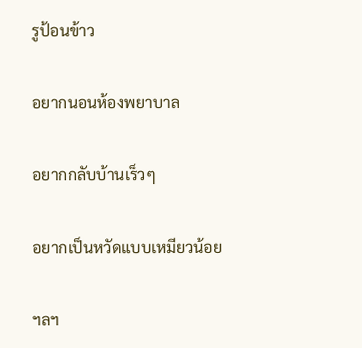รูป้อนข้าว

อยากนอนห้องพยาบาล

อยากกลับบ้านเร็วๆ

อยากเป็นหวัดแบบเหมียวน้อย

ฯลฯ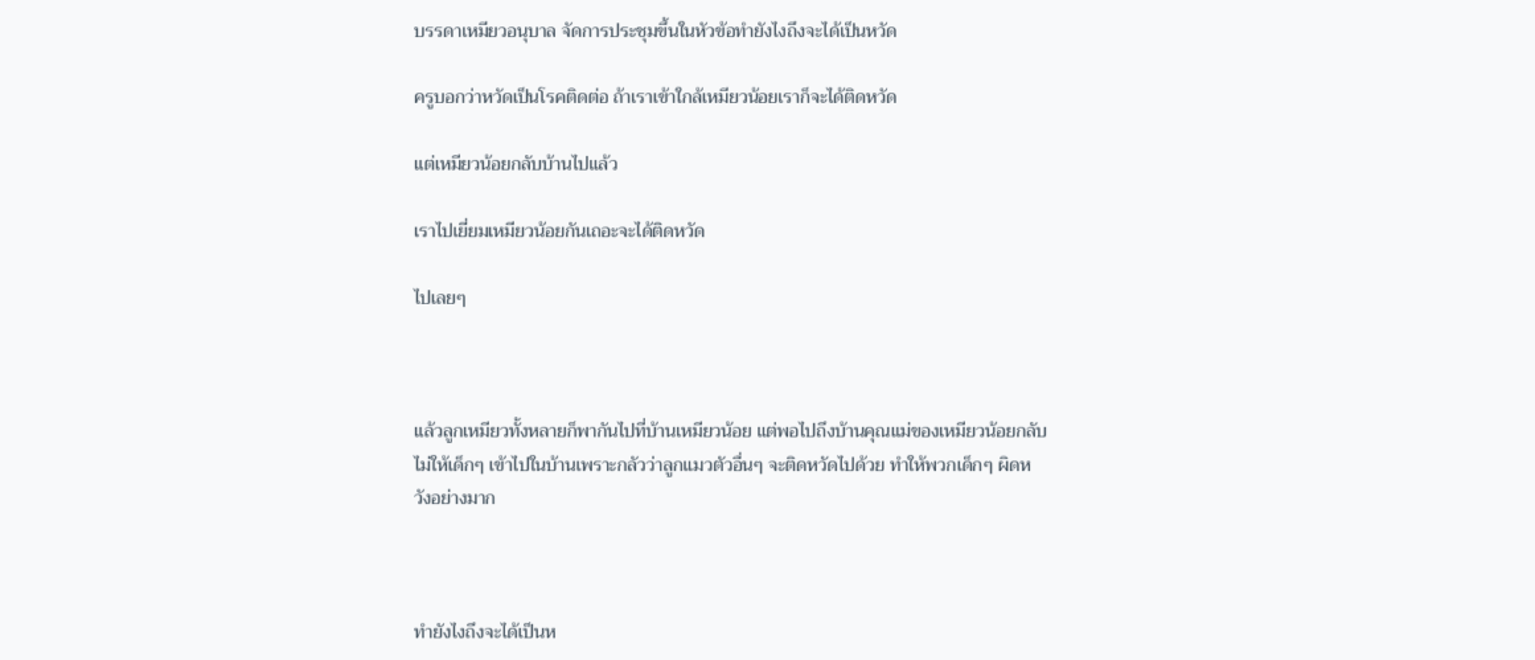บรรดาเหมียวอนุบาล จัดการประชุมขึ้นในหัวข้อทำยังไงถึงจะได้เป็นหวัด

ครูบอกว่าหวัดเป็นโรคติดต่อ ถ้าเราเข้าใกล้เหมียวน้อยเราก็จะได้ติดหวัด

แต่เหมียวน้อยกลับบ้านไปแล้ว

เราไปเยี่ยมเหมียวน้อยกันเถอะจะได้ติดหวัด

ไปเลยๆ



แล้วลูกเหมียวทั้งหลายก็พากันไปที่บ้านเหมียวน้อย แต่พอไปถึงบ้านคุณแม่ของเหมียวน้อยกลับไม่ให้เด็กๆ เข้าไปในบ้านเพราะกลัวว่าลูกแมวตัวอื่นๆ จะติดหวัดไปด้วย ทำให้พวกเด็กๆ ผิดหวังอย่างมาก



ทำยังไงถึงจะได้เป็นห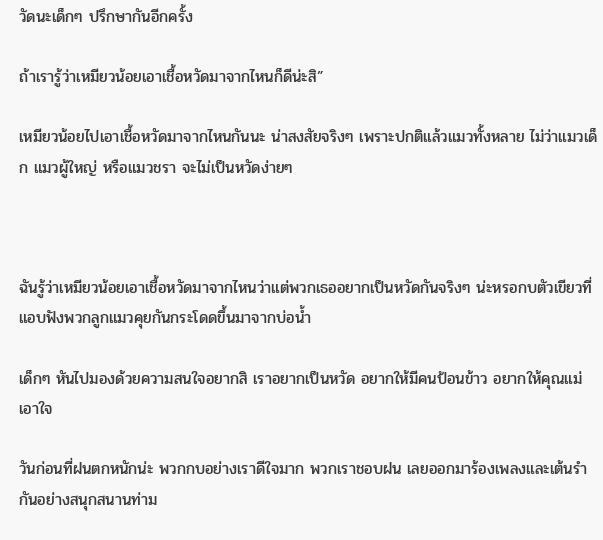วัดนะเด็กๆ ปรึกษากันอีกครั้ง

ถ้าเรารู้ว่าเหมียวน้อยเอาเชื้อหวัดมาจากไหนก็ดีน่ะสิ”

เหมียวน้อยไปเอาเชื้อหวัดมาจากไหนกันนะ น่าสงสัยจริงๆ เพราะปกติแล้วแมวทั้งหลาย ไม่ว่าแมวเด็ก แมวผู้ใหญ่ หรือแมวชรา จะไม่เป็นหวัดง่ายๆ



ฉันรู้ว่าเหมียวน้อยเอาเชื้อหวัดมาจากไหนว่าแต่พวกเธออยากเป็นหวัดกันจริงๆ น่ะหรอกบตัวเขียวที่แอบฟังพวกลูกแมวคุยกันกระโดดขึ้นมาจากบ่อน้ำ

เด็กๆ หันไปมองด้วยความสนใจอยากสิ เราอยากเป็นหวัด อยากให้มีคนป้อนข้าว อยากให้คุณแม่เอาใจ

วันก่อนที่ฝนตกหนักน่ะ พวกกบอย่างเราดีใจมาก พวกเราชอบฝน เลยออกมาร้องเพลงและเต้นรำกันอย่างสนุกสนานท่าม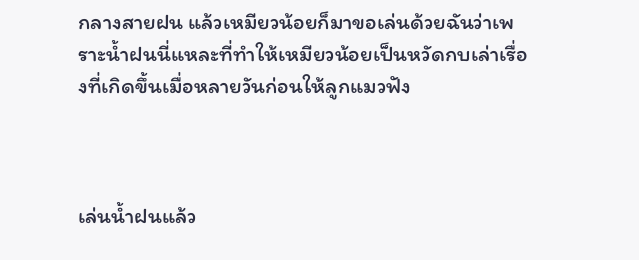กลางสายฝน แล้วเหมียวน้อยก็มาขอเล่นด้วยฉันว่าเพราะน้ำฝนนี่แหละที่ทำให้เหมียวน้อยเป็นหวัดกบเล่าเรื่องที่เกิดขึ้นเมื่อหลายวันก่อนให้ลูกแมวฟัง



เล่นน้ำฝนแล้ว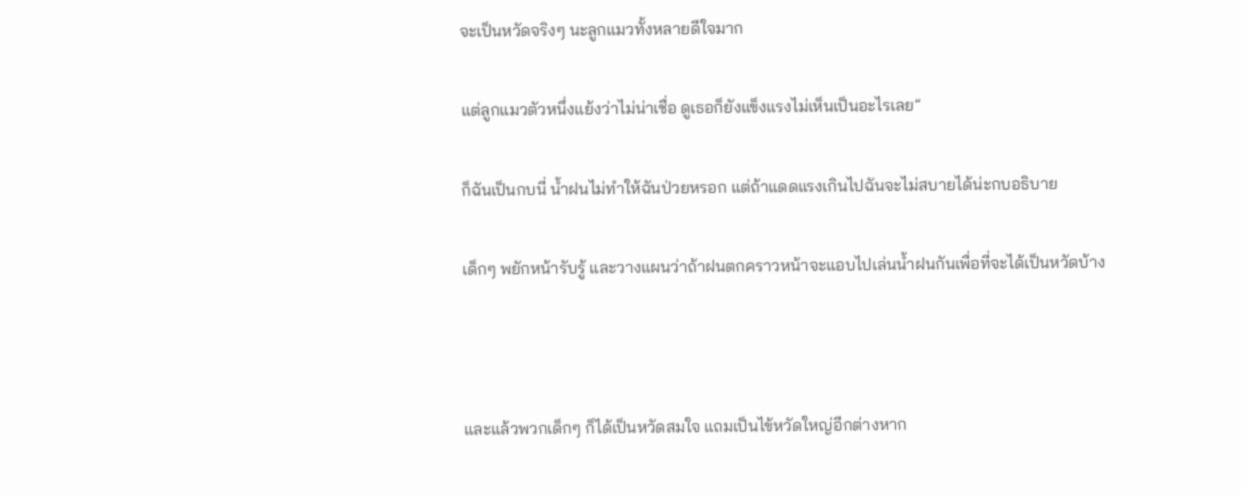จะเป็นหวัดจริงๆ นะลูกแมวทั้งหลายดีใจมาก

แต่ลูกแมวตัวหนึ่งแย้งว่าไม่น่าเชื่อ ดูเธอก็ยังแข็งแรงไม่เห็นเป็นอะไรเลย”

ก็ฉันเป็นกบนี่ น้ำฝนไม่ทำให้ฉันป่วยหรอก แต่ถ้าแดดแรงเกินไปฉันจะไม่สบายได้น่ะกบอธิบาย

เด็กๆ พยักหน้ารับรู้ และวางแผนว่าถ้าฝนตกคราวหน้าจะแอบไปเล่นน้ำฝนกันเพื่อที่จะได้เป็นหวัดบ้าง



และแล้วพวกเด็กๆ ก็ได้เป็นหวัดสมใจ แถมเป็นไข้หวัดใหญ่อีกต่างหาก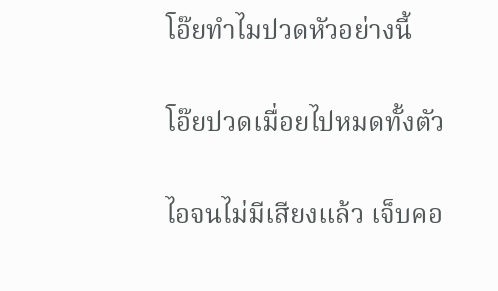โอ๊ยทำไมปวดหัวอย่างนี้

โอ๊ยปวดเมื่อยไปหมดทั้งตัว

ไอจนไม่มีเสียงแล้ว เจ็บคอ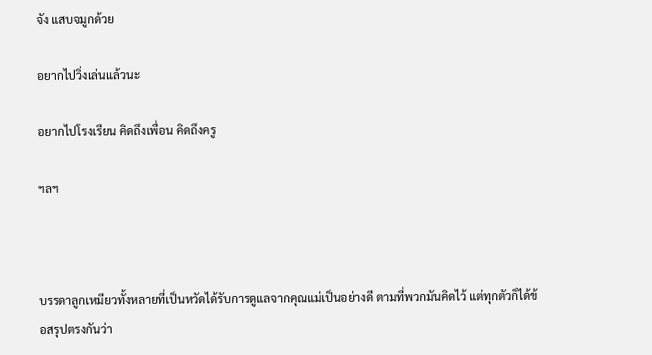จัง แสบจมูกด้วย

อยากไปวิ่งเล่นแล้วนะ

อยากไปโรงเรียน คิดถึงเพื่อน คิดถึงครู

ฯลฯ



บรรดาลูกเหมียวทั้งหลายที่เป็นหวัดได้รับการดูแลจากคุณแม่เป็นอย่างดี ตามที่พวกมันคิดไว้ แต่ทุกตัวก็ได้ข้อสรุปตรงกันว่า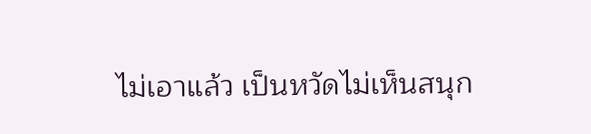ไม่เอาแล้ว เป็นหวัดไม่เห็นสนุก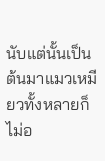นับแต่นั้นเป็นต้นมาแมวเหมียวทั้งหลายก็ไม่อ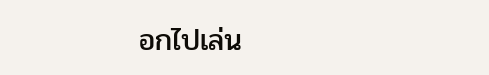อกไปเล่น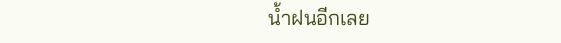น้ำฝนอีกเลย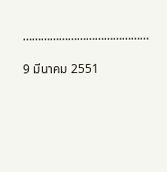……………………………………

9 มีนาคม 2551